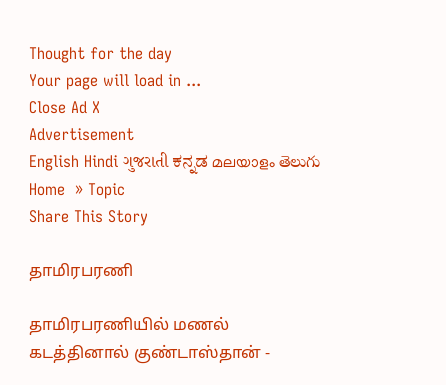Thought for the day
Your page will load in ...
Close Ad X
Advertisement
English Hindi ગુજરાતી ಕನ್ನಡ മലയാളം తెలుగు
Home  » Topic
Share This Story

தாமிரபரணி

தாமிரபரணியில் மணல் கடத்தினால் குண்டாஸ்தான் -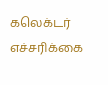கலெக்டர் எச்சரிக்கை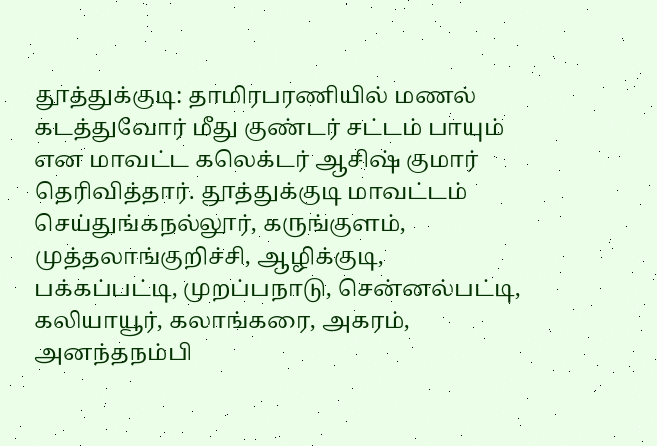தூத்துக்குடி: தாமிரபரணியில் மணல் கடத்துவோர் மீது குண்டர் சட்டம் பாயும் என மாவட்ட கலெக்டர் ஆசிஷ் குமார் தெரிவித்தார். தூத்துக்குடி மாவட்டம் செய்துங்கநல்லூர், கருங்குளம், முத்தலாங்குறிச்சி, ஆழிக்குடி, பக்கப்பட்டி, முறப்பநாடு, சென்னல்பட்டி, கலியாயூர், கலாங்கரை, அகரம், அனந்தநம்பி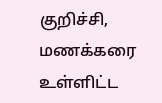குறிச்சி, மணக்கரை உள்ளிட்ட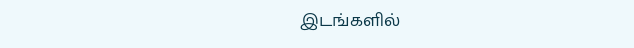இடங்களில்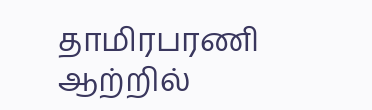தாமிரபரணி ஆற்றில்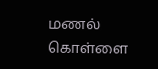மணல் கொள்ளை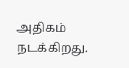அதிகம் நடக்கிறது.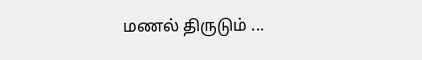மணல் திருடும் ...